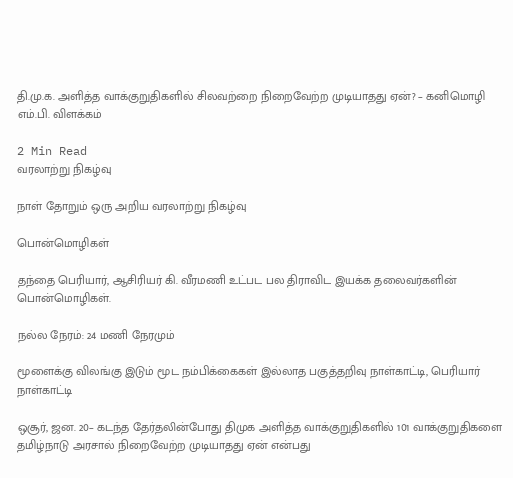தி.மு.க. அளித்த வாக்குறுதிகளில் சிலவற்றை நிறைவேற்ற முடியாதது ஏன்? – கனிமொழி எம்.பி. விளக்கம்

2 Min Read
வரலாற்று நிகழ்வு

நாள் தோறும் ஒரு அறிய வரலாற்று நிகழ்வு

பொன்மொழிகள்

தந்தை பெரியார், ஆசிரியர் கி. வீரமணி உட்பட பல திராவிட இயக்க தலைவர்களின் பொன்மொழிகள்.

நல்ல நேரம்: 24 மணி நேரமும்

மூளைக்கு விலங்கு இடும் மூட நம்பிக்கைகள் இல்லாத பகுத்தறிவு நாள்காட்டி, பெரியார் நாள்காட்டி

ஒசூர், ஜன. 20– கடந்த தேர்தலின்போது திமுக அளித்த வாக்குறுதிகளில் 101 வாக்குறுதிகளை தமிழ்நாடு அரசால் நிறைவேற்ற முடியாதது ஏன் என்பது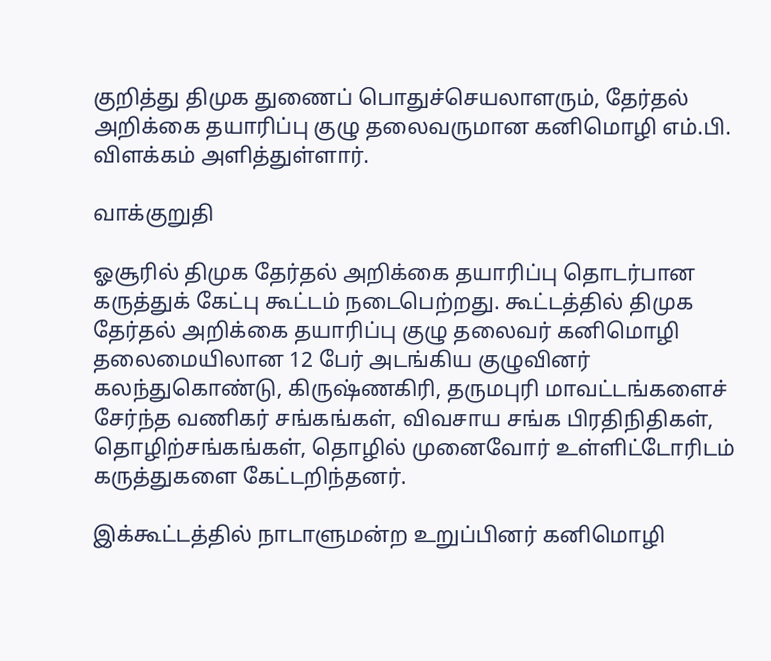குறித்து திமுக துணைப் பொதுச்செயலாளரும், தேர்தல் அறிக்கை தயாரிப்பு குழு தலைவருமான கனிமொழி எம்.பி. விளக்கம் அளித்துள்ளார்.

வாக்குறுதி

ஓசூரில் திமுக தேர்தல் அறிக்கை தயாரிப்பு தொடர்பான கருத்துக் கேட்பு கூட்டம் நடைபெற்றது. கூட்டத்தில் திமுக தேர்தல் அறிக்கை தயாரிப்பு குழு தலைவர் கனிமொழி தலைமையிலான 12 பேர் அடங்கிய குழுவினர் கலந்துகொண்டு, கிருஷ்ணகிரி, தருமபுரி மாவட்டங்களைச் சேர்ந்த வணிகர் சங்கங்கள், விவசாய சங்க பிரதிநிதிகள், தொழிற்சங்கங்கள், தொழில் முனைவோர் உள்ளிட்டோரிடம் கருத்துகளை கேட்டறிந்தனர்.

இக்கூட்டத்தில் நாடாளுமன்ற உறுப்பினர் கனிமொழி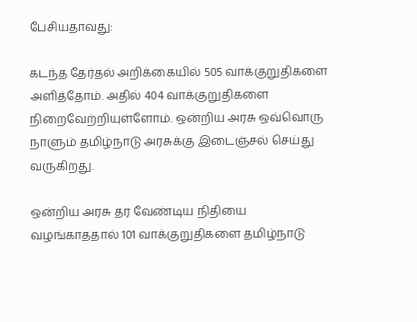பேசியதாவது:

கடந்த தேர்தல் அறிக்கையில் 505 வாக்குறுதிகளை அளித்தோம். அதில் 404 வாக்குறுதிகளை நிறைவேற்றியுள்ளோம். ஒன்றிய அரசு ஒவ்வொரு நாளும் தமிழ்நாடு அரசுக்கு இடைஞ்சல் செய்து வருகிறது.

ஒன்றிய அரசு தர வேண்டிய நிதியை வழங்காததால் 101 வாக்குறுதிகளை தமிழ்நாடு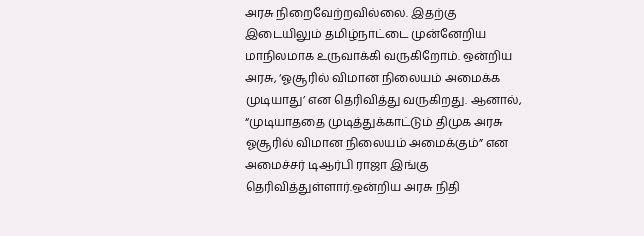அரசு நிறைவேற்றவில்லை. இதற்கு இடையிலும் தமிழ்நாட்டை முன்னேறிய மாநிலமாக உருவாக்கி வருகிறோம். ஒன்றிய அரசு, ‘ஓசூரில் விமான நிலையம் அமைக்க முடியாது’ என தெரிவித்து வருகிறது. ஆனால், “முடியாததை முடித்துக்காட்டும் திமுக அரசு ஓசூரில் விமான நிலையம் அமைக்கும்” என அமைச்சர் டிஆர்பி ராஜா இங்கு தெரிவித்துள்ளார்.ஒன்றிய அரசு நிதி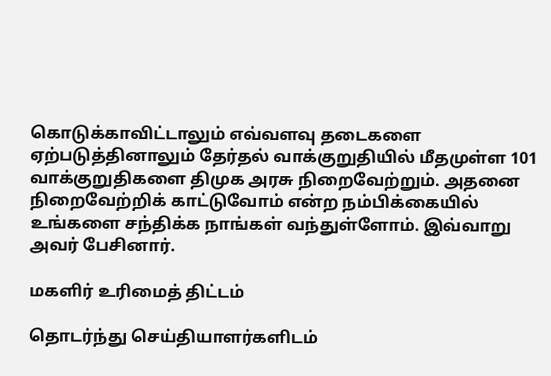கொடுக்காவிட்டாலும் எவ்வளவு தடைகளை ஏற்படுத்தினாலும் தேர்தல் வாக்குறுதியில் மீதமுள்ள 101 வாக்குறுதிகளை திமுக அரசு நிறைவேற்றும். அதனை நிறைவேற்றிக் காட்டுவோம் என்ற நம்பிக்கையில் உங்களை சந்திக்க நாங்கள் வந்துள்ளோம். இவ்வாறு அவர் பேசினார்.

மகளிர் உரிமைத் திட்டம்

தொடர்ந்து செய்தியாளர்களிடம்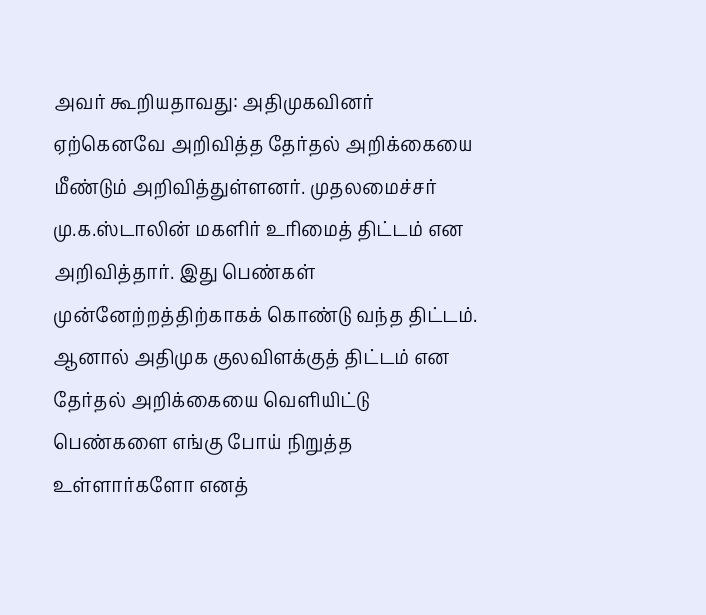அவர் கூறியதாவது: அதிமுகவினர் ஏற்கெனவே அறிவித்த தேர்தல் அறிக்கையை மீண்டும் அறிவித்துள்ளனர். முதலமைச்சர் மு.க.ஸ்டாலின் மகளிர் உரிமைத் திட்டம் என அறிவித்தார். இது பெண்கள் முன்னேற்றத்திற்காகக் கொண்டு வந்த திட்டம். ஆனால் அதிமுக குலவிளக்குத் திட்டம் என தேர்தல் அறிக்கையை வெளியிட்டு பெண்களை எங்கு போய் நிறுத்த உள்ளார்களோ எனத்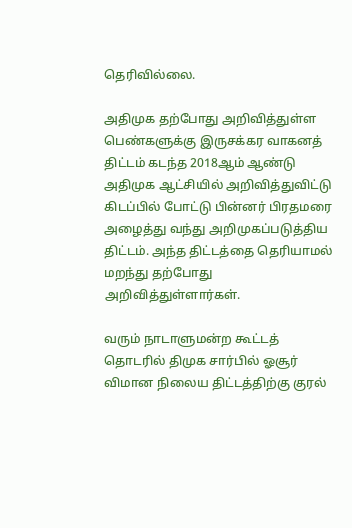தெரிவில்லை.

அதிமுக தற்போது அறிவித்துள்ள பெண்களுக்கு இருசக்கர வாகனத் திட்டம் கடந்த 2018ஆம் ஆண்டு அதிமுக ஆட்சியில் அறிவித்துவிட்டு கிடப்பில் போட்டு பின்னர் பிரதமரை அழைத்து வந்து அறிமுகப்படுத்திய திட்டம். அந்த திட்டத்தை தெரியாமல் மறந்து தற்போது அறிவித்துள்ளார்கள்.

வரும் நாடாளுமன்ற கூட்டத் தொடரில் திமுக சார்பில் ஓசூர் விமான நிலைய திட்டத்திற்கு குரல்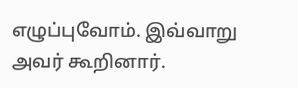எழுப்புவோம். இவ்வாறு அவர் கூறினார்.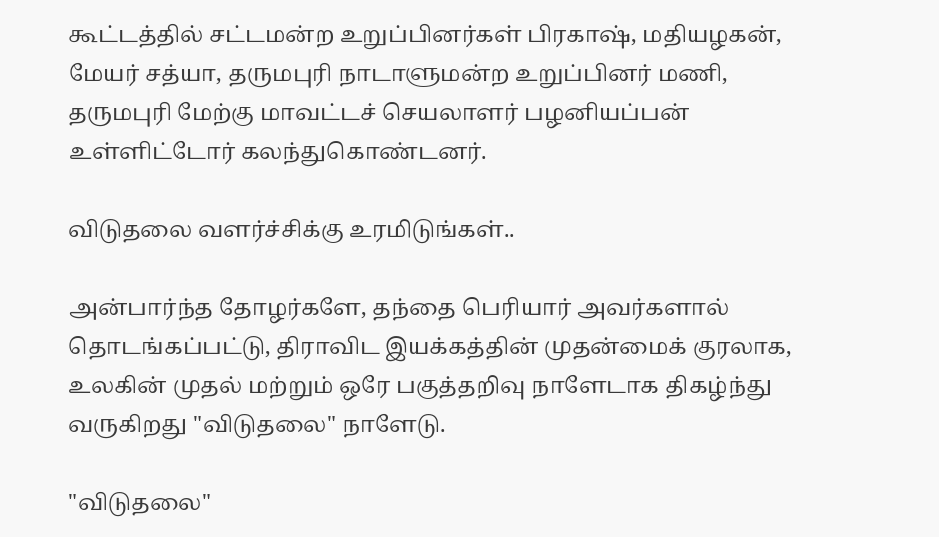கூட்டத்தில் சட்டமன்ற உறுப்பினர்கள் பிரகாஷ், மதியழகன், மேயர் சத்யா, தருமபுரி நாடாளுமன்ற உறுப்பினர் மணி, தருமபுரி மேற்கு மாவட்டச் செயலாளர் பழனியப்பன் உள்ளிட்டோர் கலந்துகொண்டனர்.

விடுதலை வளர்ச்சிக்கு உரமிடுங்கள்..

அன்பார்ந்த தோழர்களே, தந்தை பெரியார் அவர்களால் தொடங்கப்பட்டு, திராவிட இயக்கத்தின் முதன்மைக் குரலாக, உலகின் முதல் மற்றும் ஒரே பகுத்தறிவு நாளேடாக திகழ்ந்து வருகிறது "விடுதலை" நாளேடு.

"விடுதலை"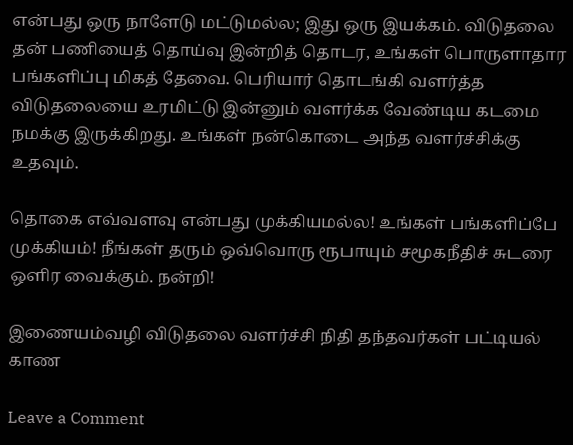என்பது ஒரு நாளேடு மட்டுமல்ல; இது ஒரு இயக்கம். விடுதலை தன் பணியைத் தொய்வு இன்றித் தொடர, உங்கள் பொருளாதார பங்களிப்பு மிகத் தேவை. பெரியார் தொடங்கி வளர்த்த விடுதலையை உரமிட்டு இன்னும் வளர்க்க வேண்டிய கடமை நமக்கு இருக்கிறது. உங்கள் நன்கொடை அந்த வளர்ச்சிக்கு உதவும்.

தொகை எவ்வளவு என்பது முக்கியமல்ல! உங்கள் பங்களிப்பே முக்கியம்! நீங்கள் தரும் ஒவ்வொரு ரூபாயும் சமூகநீதிச் சுடரை ஒளிர வைக்கும். நன்றி!

இணையம்வழி விடுதலை வளர்ச்சி நிதி தந்தவர்கள் பட்டியல் காண

Leave a Comment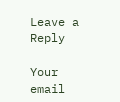Leave a Reply

Your email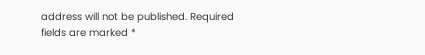address will not be published. Required fields are marked *